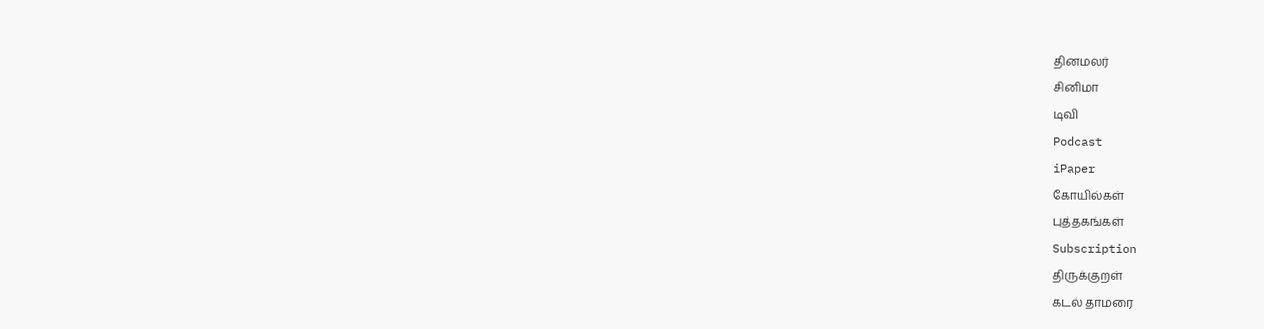தினமலர்
சினிமா
டிவி
Podcast
iPaper
கோயில்கள்
புத்தகங்கள்
Subscription
திருக்குறள்
கடல் தாமரை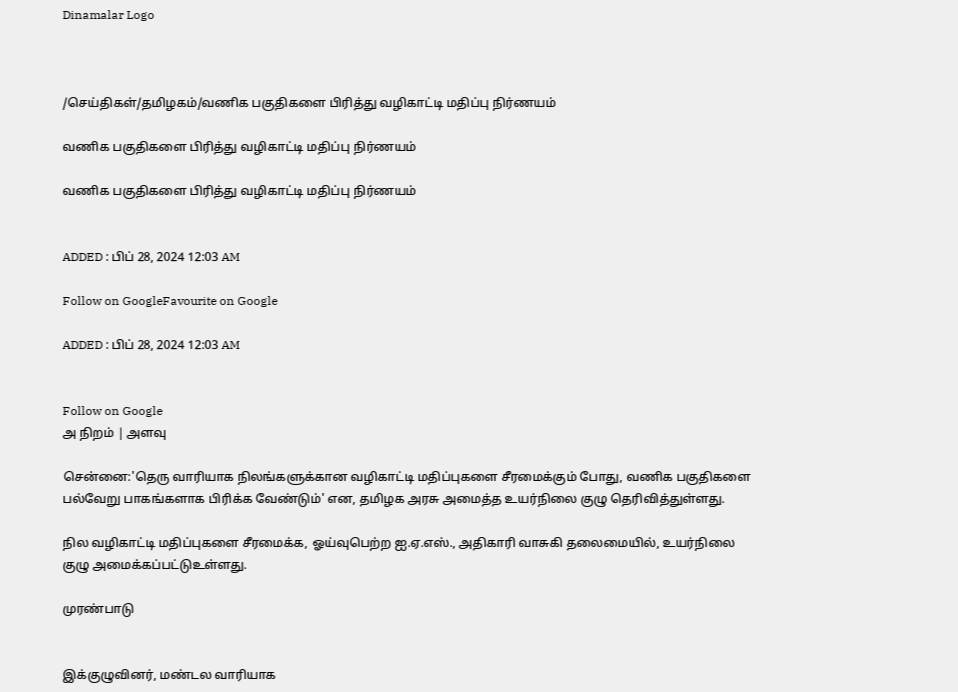Dinamalar Logo



/செய்திகள்/தமிழகம்/வணிக பகுதிகளை பிரித்து வழிகாட்டி மதிப்பு நிர்ணயம்

வணிக பகுதிகளை பிரித்து வழிகாட்டி மதிப்பு நிர்ணயம்

வணிக பகுதிகளை பிரித்து வழிகாட்டி மதிப்பு நிர்ணயம்


ADDED : பிப் 28, 2024 12:03 AM

Follow on GoogleFavourite on Google

ADDED : பிப் 28, 2024 12:03 AM


Follow on Google
அ நிறம் | அளவு

சென்னை:'தெரு வாரியாக நிலங்களுக்கான வழிகாட்டி மதிப்புகளை சீரமைக்கும் போது, வணிக பகுதிகளை பல்வேறு பாகங்களாக பிரிக்க வேண்டும்' என, தமிழக அரசு அமைத்த உயர்நிலை குழு தெரிவித்துள்ளது.

நில வழிகாட்டி மதிப்புகளை சீரமைக்க, ஓய்வுபெற்ற ஐ.ஏ.எஸ்., அதிகாரி வாசுகி தலைமையில், உயர்நிலை குழு அமைக்கப்பட்டுஉள்ளது.

முரண்பாடு


இக்குழுவினர், மண்டல வாரியாக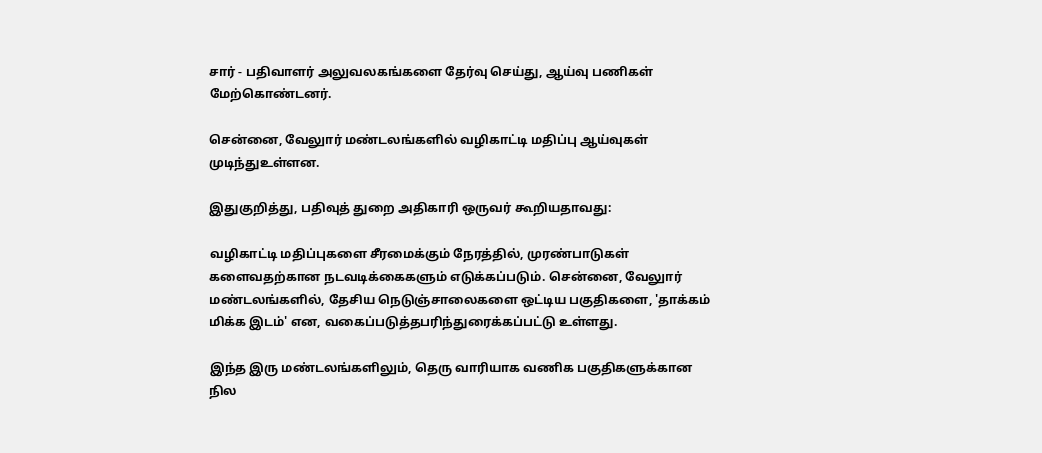சார் - பதிவாளர் அலுவலகங்களை தேர்வு செய்து, ஆய்வு பணிகள் மேற்கொண்டனர்.

சென்னை, வேலுார் மண்டலங்களில் வழிகாட்டி மதிப்பு ஆய்வுகள் முடிந்துஉள்ளன.

இதுகுறித்து, பதிவுத் துறை அதிகாரி ஒருவர் கூறியதாவது:

வழிகாட்டி மதிப்புகளை சீரமைக்கும் நேரத்தில், முரண்பாடுகள் களைவதற்கான நடவடிக்கைகளும் எடுக்கப்படும். சென்னை, வேலுார் மண்டலங்களில், தேசிய நெடுஞ்சாலைகளை ஒட்டிய பகுதிகளை, 'தாக்கம் மிக்க இடம்' என, வகைப்படுத்தபரிந்துரைக்கப்பட்டு உள்ளது.

இந்த இரு மண்டலங்களிலும், தெரு வாரியாக வணிக பகுதிகளுக்கான நில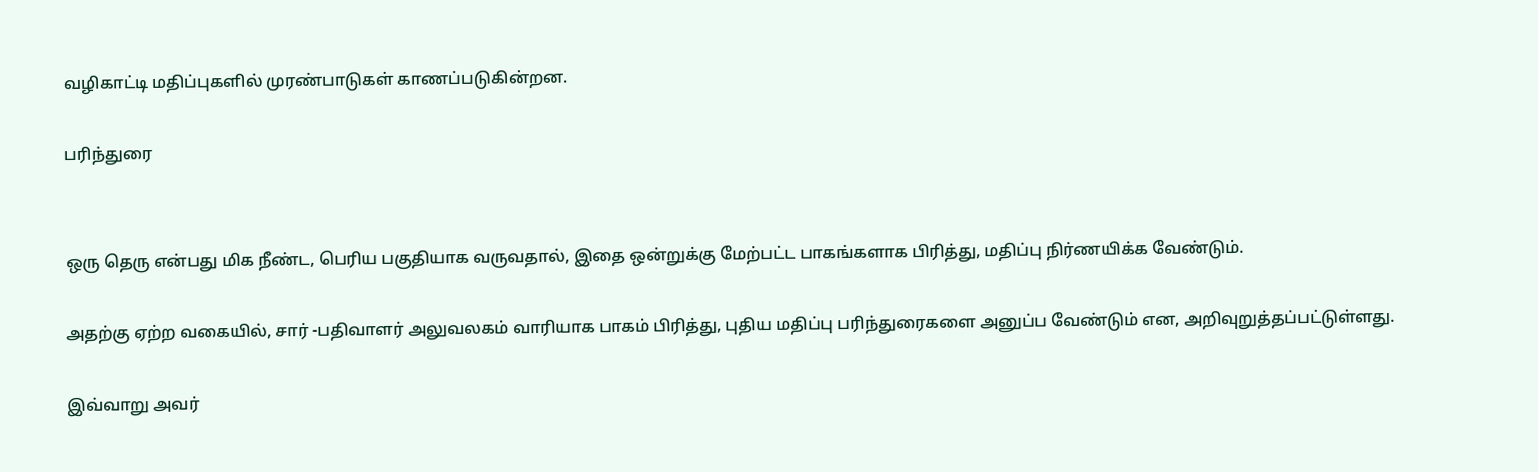வழிகாட்டி மதிப்புகளில் முரண்பாடுகள் காணப்படுகின்றன.

பரிந்துரை


ஒரு தெரு என்பது மிக நீண்ட, பெரிய பகுதியாக வருவதால், இதை ஒன்றுக்கு மேற்பட்ட பாகங்களாக பிரித்து, மதிப்பு நிர்ணயிக்க வேண்டும்.

அதற்கு ஏற்ற வகையில், சார் -பதிவாளர் அலுவலகம் வாரியாக பாகம் பிரித்து, புதிய மதிப்பு பரிந்துரைகளை அனுப்ப வேண்டும் என, அறிவுறுத்தப்பட்டுள்ளது.

இவ்வாறு அவர்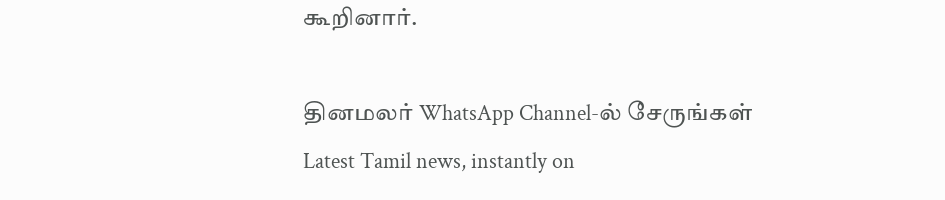கூறினார்.

தினமலர் WhatsApp Channel-ல் சேருங்கள்
Latest Tamil news, instantly on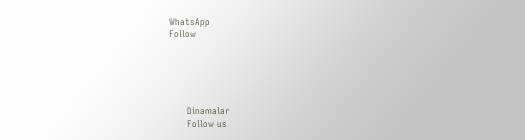WhatsApp
Follow





      Dinamalar
      Follow us